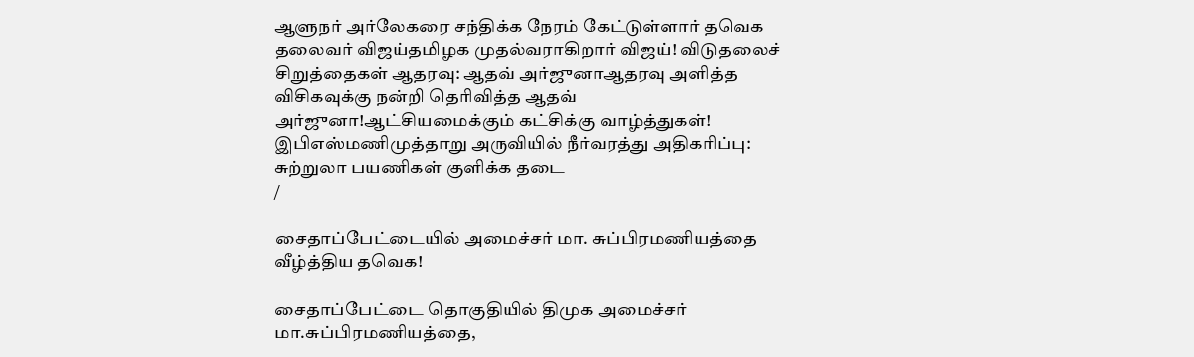ஆளுநர் அர்லேகரை சந்திக்க நேரம் கேட்டுள்ளார் தவெக தலைவர் விஜய்தமிழக முதல்வராகிறார் விஜய்! விடுதலைச் சிறுத்தைகள் ஆதரவு: ஆதவ் அர்ஜுனாஆதரவு அளித்த விசிகவுக்கு நன்றி தெரிவித்த ஆதவ் அர்ஜுனா!ஆட்சியமைக்கும் கட்சிக்கு வாழ்த்துகள்! இபிஎஸ்மணிமுத்தாறு அருவியில் நீர்வரத்து அதிகரிப்பு: சுற்றுலா பயணிகள் குளிக்க தடை
/

சைதாப்பேட்டையில் அமைச்சர் மா. சுப்பிரமணியத்தை வீழ்த்திய தவெக!

சைதாப்பேட்டை தொகுதியில் திமுக அமைச்சர் மா.சுப்பிரமணியத்தை,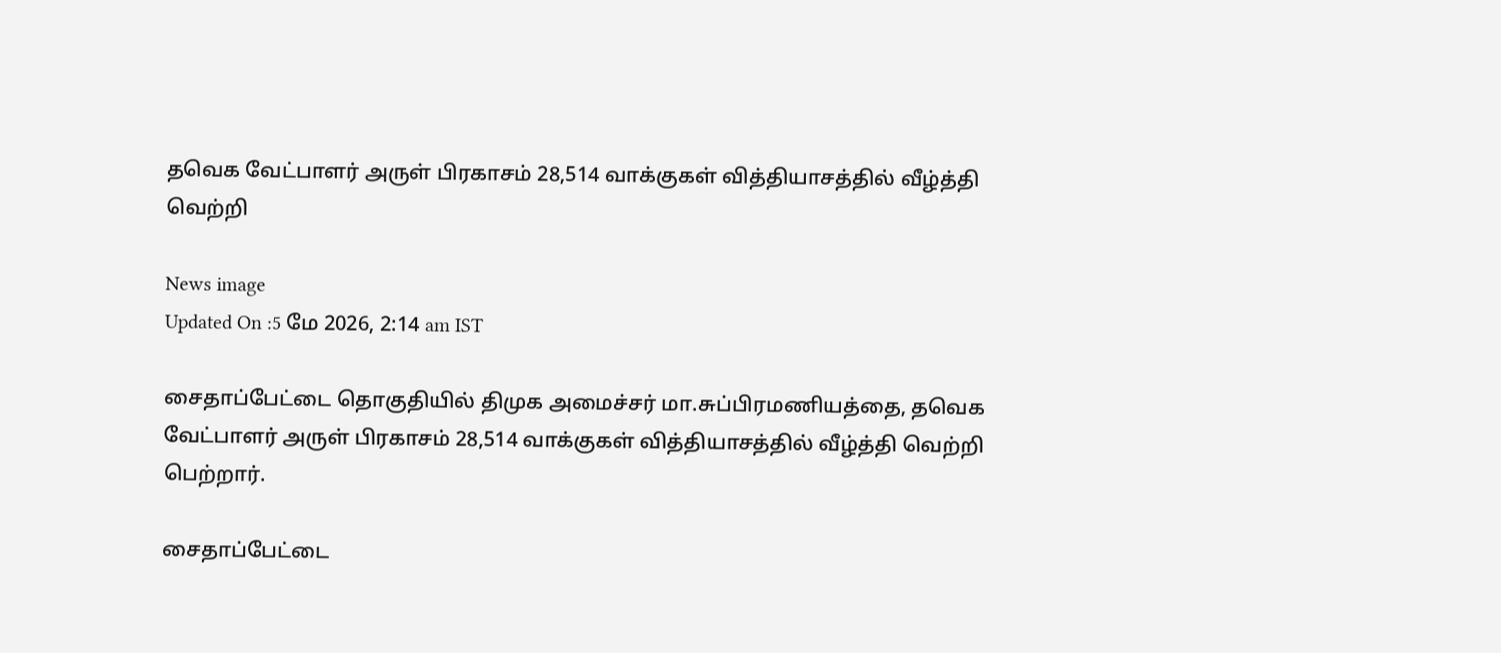தவெக வேட்பாளர் அருள் பிரகாசம் 28,514 வாக்குகள் வித்தியாசத்தில் வீழ்த்தி வெற்றி

News image
Updated On :5 மே 2026, 2:14 am IST

சைதாப்பேட்டை தொகுதியில் திமுக அமைச்சர் மா.சுப்பிரமணியத்தை, தவெக வேட்பாளர் அருள் பிரகாசம் 28,514 வாக்குகள் வித்தியாசத்தில் வீழ்த்தி வெற்றி பெற்றார்.

சைதாப்பேட்டை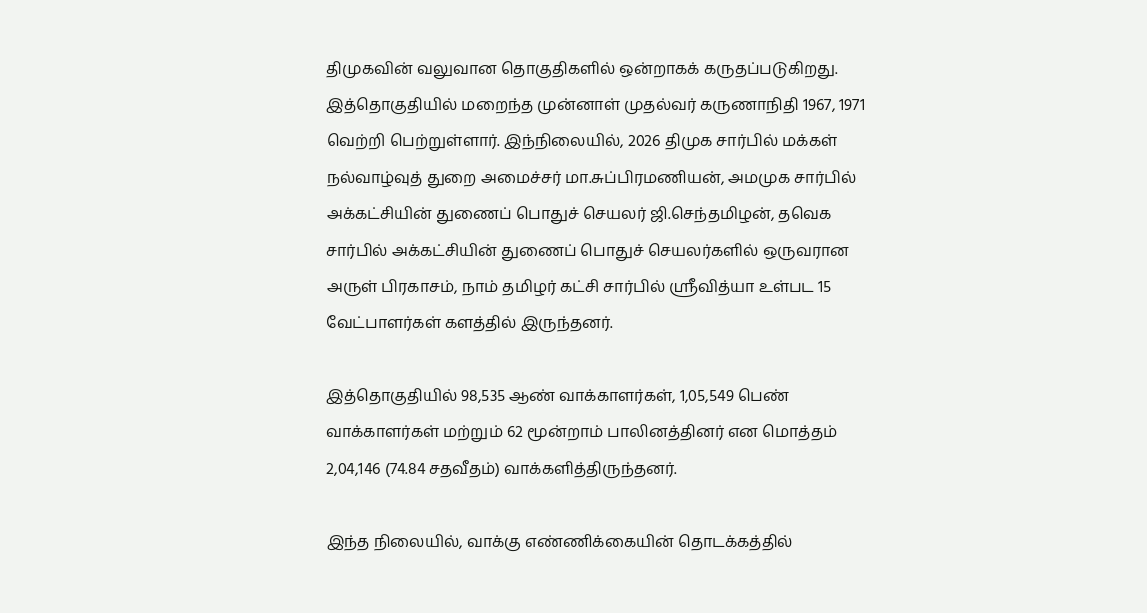திமுகவின் வலுவான தொகுதிகளில் ஒன்றாகக் கருதப்படுகிறது. இத்தொகுதியில் மறைந்த முன்னாள் முதல்வர் கருணாநிதி 1967, 1971 வெற்றி பெற்றுள்ளார். இந்நிலையில், 2026 திமுக சார்பில் மக்கள் நல்வாழ்வுத் துறை அமைச்சர் மா.சுப்பிரமணியன், அமமுக சார்பில் அக்கட்சியின் துணைப் பொதுச் செயலர் ஜி.செந்தமிழன், தவெக சார்பில் அக்கட்சியின் துணைப் பொதுச் செயலர்களில் ஒருவரான அருள் பிரகாசம், நாம் தமிழர் கட்சி சார்பில் ஸ்ரீவித்யா உள்பட 15 வேட்பாளர்கள் களத்தில் இருந்தனர்.

இத்தொகுதியில் 98,535 ஆண் வாக்காளர்கள், 1,05,549 பெண் வாக்காளர்கள் மற்றும் 62 மூன்றாம் பாலினத்தினர் என மொத்தம் 2,04,146 (74.84 சதவீதம்) வாக்களித்திருந்தனர்.

இந்த நிலையில், வாக்கு எண்ணிக்கையின் தொடக்கத்தில்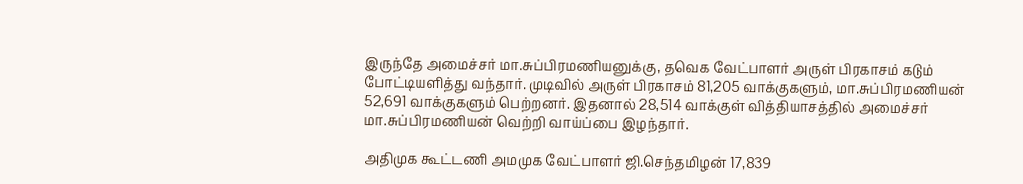இருந்தே அமைச்சர் மா.சுப்பிரமணியனுக்கு, தவெக வேட்பாளர் அருள் பிரகாசம் கடும் போட்டியளித்து வந்தார். முடிவில் அருள் பிரகாசம் 81,205 வாக்குகளும், மா.சுப்பிரமணியன் 52,691 வாக்குகளும் பெற்றனர். இதனால் 28,514 வாக்குள் வித்தியாசத்தில் அமைச்சர் மா.சுப்பிரமணியன் வெற்றி வாய்ப்பை இழந்தார்.

அதிமுக கூட்டணி அமமுக வேட்பாளர் ஜி.செந்தமிழன் 17,839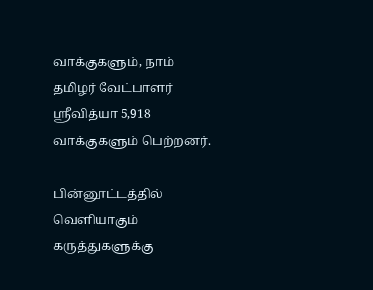வாக்குகளும், நாம் தமிழர் வேட்பாளர் ஸ்ரீவித்யா 5,918 வாக்குகளும் பெற்றனர்.

பின்னூட்டத்தில் வெளியாகும் கருத்துகளுக்கு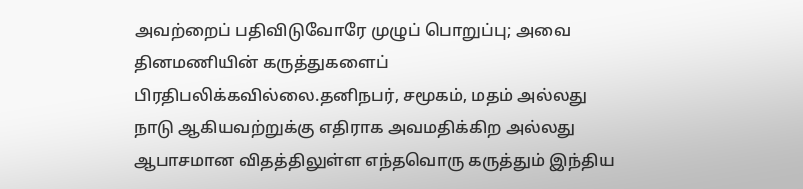அவற்றைப் பதிவிடுவோரே முழுப் பொறுப்பு; அவை தினமணியின் கருத்துகளைப் பிரதிபலிக்கவில்லை.தனிநபர், சமூகம், மதம் அல்லது நாடு ஆகியவற்றுக்கு எதிராக அவமதிக்கிற அல்லது ஆபாசமான விதத்திலுள்ள எந்தவொரு கருத்தும் இந்திய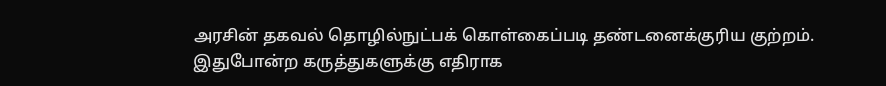அரசின் தகவல் தொழில்நுட்பக் கொள்கைப்படி தண்டனைக்குரிய குற்றம். இதுபோன்ற கருத்துகளுக்கு எதிராக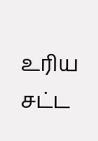உரிய சட்ட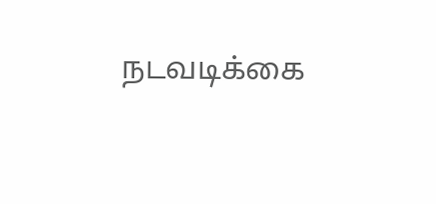நடவடிக்கை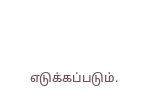எடுக்கப்படும்.